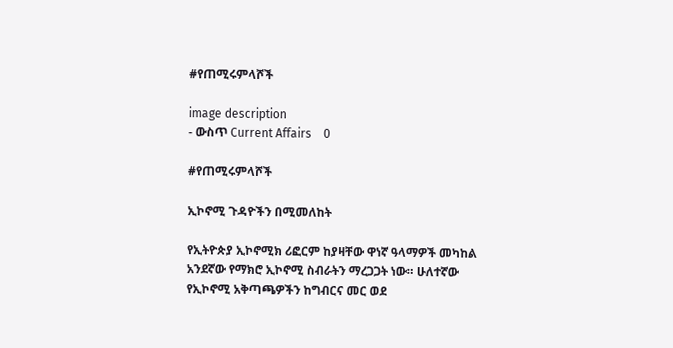#የጠሚሩምላሾች

image description
- ውስጥ Current Affairs    0

#የጠሚሩምላሾች

ኢኮኖሚ ጉዳዮችን በሚመለከት

የኢትዮጵያ ኢኮኖሚክ ሪፎርም ከያዛቸው ዋነኛ ዓላማዎች መካከል አንደኛው የማክሮ ኢኮኖሚ ስብራትን ማረጋጋት ነው። ሁለተኛው የኢኮኖሚ አቅጣጫዎችን ከግብርና መር ወደ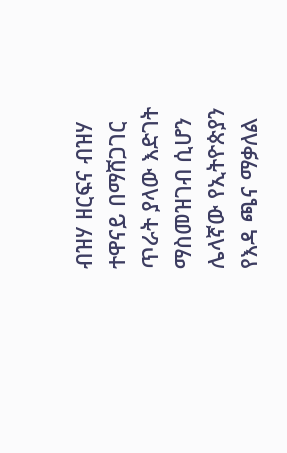ብዝሃ ዘርፍና ብዝሃ ተዋናይ በማሸጋገር ጥራት ያላው እድገት ማስመዝገብ ሲሆን ሌላኛው የኢትዮጵያን የእዳ ጫና ማቃለል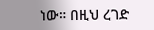ነው። በዚህ ረገድ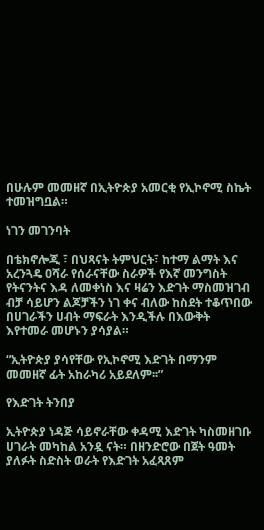በሁሉም መመዘኛ በኢትዮጵያ አመርቂ የኢኮኖሚ ስኬት ተመዝግቧል።

ነገን መገንባት

በቴክኖሎጂ ፣ በህጻናት ትምህርት፣ ከተማ ልማት እና አረንጓዴ ዐሻራ የሰራናቸው ስራዎች የእኛ መንግስት የትናንትና እዳ ለመቀነስ እና ዛሬን እድገት ማስመዝገብ ብቻ ሳይሆን ልጆቻችን ነገ ቀና ብለው ከስደት ተቆጥበው በሀገራችን ሀብት ማፍራት እንዲችሉ በእውቅት እየተመራ መሆኑን ያሳያል።

“ኢትዮጵያ ያሳየቸው የኢኮኖሚ እድገት በማንም መመዘኛ ፊት አከራካሪ አይደለም፡፡”

የእድገት ትንበያ

ኢትዮጵያ ነዳጅ ሳይኖራቸው ቀዳሚ እድገት ካስመዘገቡ ሀገራት መካከል አንዷ ናት። በዘንድሮው በጀት ዓመት ያለፉት ስድስት ወራት የእድገት አፈጻጸም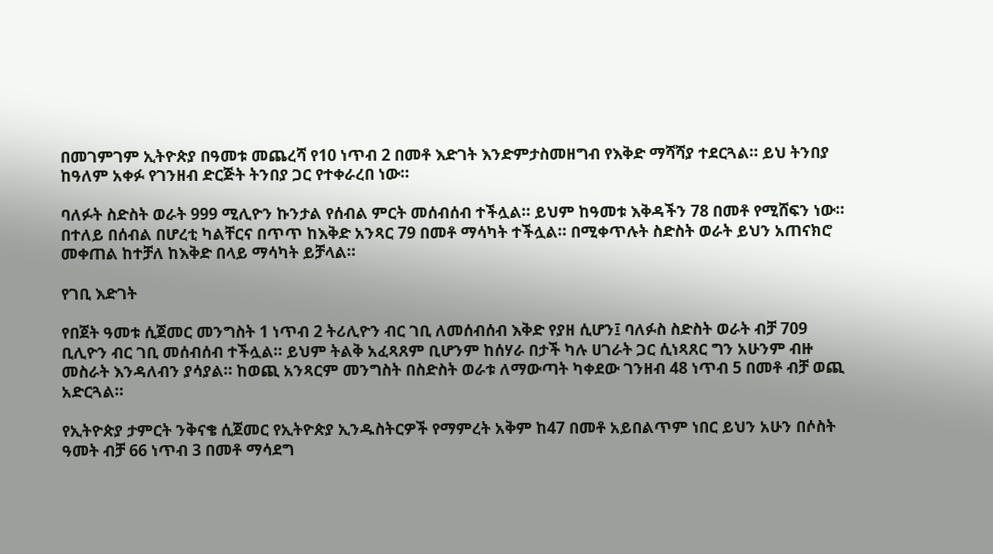በመገምገም ኢትዮጵያ በዓመቱ መጨረሻ የ10 ነጥብ 2 በመቶ እድገት እንድምታስመዘግብ የእቅድ ማሻሻያ ተደርጓል። ይህ ትንበያ ከዓለም አቀፉ የገንዘብ ድርጅት ትንበያ ጋር የተቀራረበ ነው።

ባለፉት ስድስት ወራት 999 ሚሊዮን ኩንታል የሰብል ምርት መሰብሰብ ተችሏል። ይህም ከዓመቱ እቅዳችን 78 በመቶ የሚሸፍን ነው። በተለይ በሰብል በሆረቲ ካልቸርና በጥጥ ከእቅድ አንጻር 79 በመቶ ማሳካት ተችሏል። በሚቀጥሉት ስድስት ወራት ይህን አጠናክሮ መቀጠል ከተቻለ ከእቅድ በላይ ማሳካት ይቻላል።

የገቢ እድገት

የበጀት ዓመቱ ሲጀመር መንግስት 1 ነጥብ 2 ትሪሊዮን ብር ገቢ ለመሰብሰብ እቅድ የያዘ ሲሆን፤ ባለፉስ ስድስት ወራት ብቻ 709 ቢሊዮን ብር ገቢ መሰብሰብ ተችሏል። ይህም ትልቅ አፈጻጸም ቢሆንም ከሰሃራ በታች ካሉ ሀገራት ጋር ሲነጻጸር ግን አሁንም ብዙ መስራት እንዳለብን ያሳያል። ከወጪ አንጻርም መንግስት በስድስት ወራቱ ለማውጣት ካቀደው ገንዘብ 48 ነጥብ 5 በመቶ ብቻ ወጪ አድርጓል።

የኢትዮጵያ ታምርት ንቅናቄ ሲጀመር የኢትዮጵያ ኢንዱስትርዎች የማምረት አቅም ከ47 በመቶ አይበልጥም ነበር ይህን አሁን በሶስት ዓመት ብቻ 66 ነጥብ 3 በመቶ ማሳደግ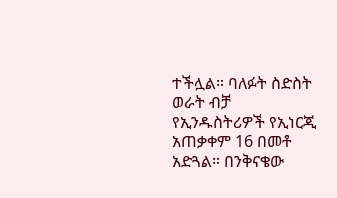ተችሏል። ባለፉት ስድስት ወራት ብቻ የኢንዱስትሪዎች የኢነርጂ አጠቃቀም 16 በመቶ አድጓል። በንቅናቄው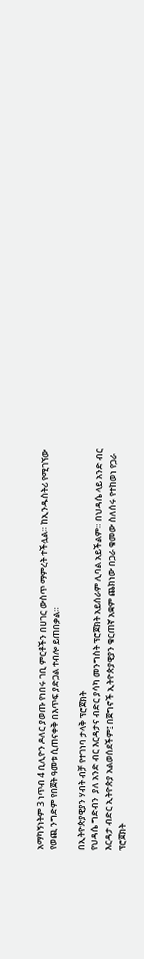አማካኝነትም 3 ነጥብ 4 ቢሊዮን ዶለር ያወጡ የነበሩ ገቢ ምርቶችን በሀገር ውስጥ ማምረት ተችሏል። ከኢንዱስትሪ የሚገኘው የወጪ ንግድም የበጀት ዓመቱ ሲጠናቀቅ በእጥፍ ያድጋል ተብሎ ይጠበቃል።

በኢትዮጵያዊያን ሃብት ብቻ የተገነባ ታላቅ ፕሮጀክት
የህዳሴ ግድብን  ያለ አንድ ብር እርዳታና ብድር ያሳካ መንግስት ፕሮጀክት አይሰራም ሊባል አይችልም። በህዳሴ ላይ አንድ ብር እርዳታ ብድር ኢትዮጵያ አልወሰደችም፤ በጀግኖች ኢትዮጵያዊያን ቁርጠኛ አቋም ጨክነው በጋራ ቁመው ስለሰሩ የተከወነ የጋራ ፕሮጀክት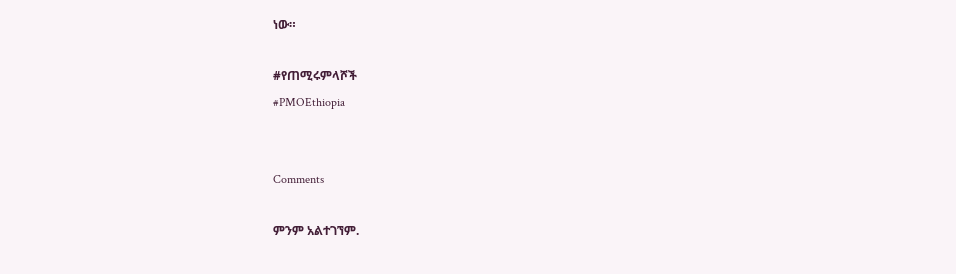ነው።

#የጠሚሩምላሾች
#PMOEthiopia


Comments

ምንም አልተገኘም.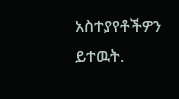አስተያየቶችዎን ይተዉት.